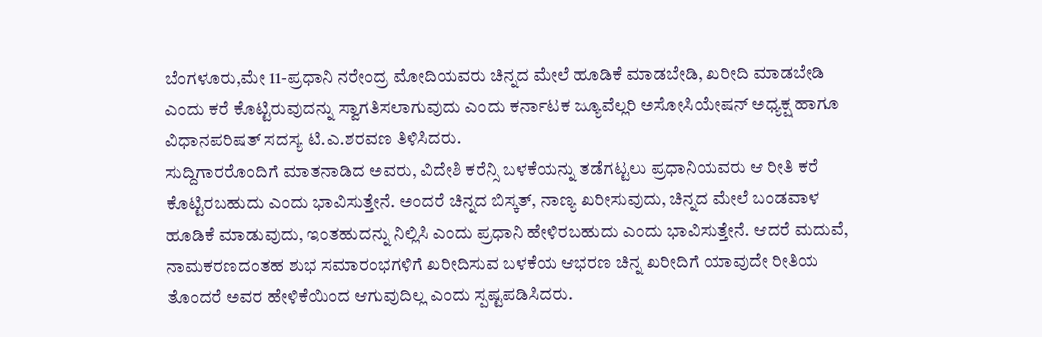ಬೆಂಗಳೂರು,ಮೇ 11-ಪ್ರಧಾನಿ ನರೇಂದ್ರ ಮೋದಿಯವರು ಚಿನ್ನದ ಮೇಲೆ ಹೂಡಿಕೆ ಮಾಡಬೇಡಿ, ಖರೀದಿ ಮಾಡಬೇಡಿ ಎಂದು ಕರೆ ಕೊಟ್ಟಿರುವುದನ್ನು ಸ್ವಾಗತಿಸಲಾಗುವುದು ಎಂದು ಕರ್ನಾಟಕ ಜ್ಯೂವೆಲ್ಲರಿ ಅಸೋಸಿಯೇಷನ್ ಅಧ್ಯಕ್ಷ ಹಾಗೂ ವಿಧಾನಪರಿಷತ್ ಸದಸ್ಯ ಟಿ.ಎ.ಶರವಣ ತಿಳಿಸಿದರು.
ಸುದ್ದಿಗಾರರೊಂದಿಗೆ ಮಾತನಾಡಿದ ಅವರು, ವಿದೇಶಿ ಕರೆನ್ಸಿ ಬಳಕೆಯನ್ನು ತಡೆಗಟ್ಟಲು ಪ್ರಧಾನಿಯವರು ಆ ರೀತಿ ಕರೆ ಕೊಟ್ಟಿರಬಹುದು ಎಂದು ಭಾವಿಸುತ್ತೇನೆ. ಅಂದರೆ ಚಿನ್ನದ ಬಿಸ್ಕತ್, ನಾಣ್ಯ ಖರೀಸುವುದು, ಚಿನ್ನದ ಮೇಲೆ ಬಂಡವಾಳ ಹೂಡಿಕೆ ಮಾಡುವುದು, ಇಂತಹುದನ್ನು ನಿಲ್ಲಿಸಿ ಎಂದು ಪ್ರಧಾನಿ ಹೇಳಿರಬಹುದು ಎಂದು ಭಾವಿಸುತ್ತೇನೆ. ಆದರೆ ಮದುವೆ, ನಾಮಕರಣದಂತಹ ಶುಭ ಸಮಾರಂಭಗಳಿಗೆ ಖರೀದಿಸುವ ಬಳಕೆಯ ಆಭರಣ ಚಿನ್ನ ಖರೀದಿಗೆ ಯಾವುದೇ ರೀತಿಯ ತೊಂದರೆ ಅವರ ಹೇಳಿಕೆಯಿಂದ ಆಗುವುದಿಲ್ಲ ಎಂದು ಸ್ಪಷ್ಟಪಡಿಸಿದರು.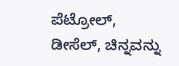ಪೆಟ್ರೋಲ್, ಡೀಸೆಲ್, ಚಿನ್ನವನ್ನು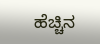ಹೆಚ್ಚಿನ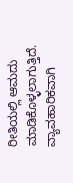ರೀತಿಯಲ್ಲಿ ಆಮದು ಮಾಡಿಕೊಳ್ಳಲಾಗುತ್ತಿದೆ. ವ್ಯಾವಹಾರಿಕವಾಗಿ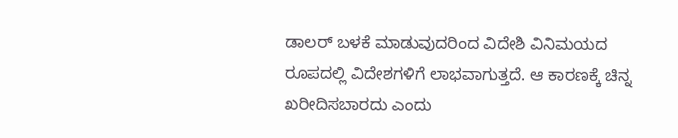ಡಾಲರ್ ಬಳಕೆ ಮಾಡುವುದರಿಂದ ವಿದೇಶಿ ವಿನಿಮಯದ ರೂಪದಲ್ಲಿ ವಿದೇಶಗಳಿಗೆ ಲಾಭವಾಗುತ್ತದೆ. ಆ ಕಾರಣಕ್ಕೆ ಚಿನ್ನ ಖರೀದಿಸಬಾರದು ಎಂದು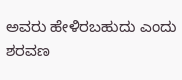ಅವರು ಹೇಳಿರಬಹುದು ಎಂದು ಶರವಣ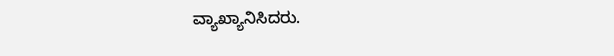ವ್ಯಾಖ್ಯಾನಿಸಿದರು.